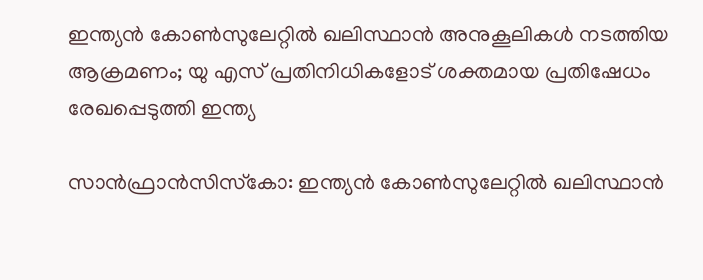ഇന്ത്യൻ കോൺസുലേറ്റിൽ ഖലിസ്ഥാൻ അനുകൂലികൾ നടത്തിയ ആക്രമണം; യു എസ് പ്രതിനിധികളോട് ശക്തമായ പ്രതിഷേധം രേഖപ്പെടുത്തി ഇന്ത്യ

സാൻഫ്രാൻസിസ്‌കോ: ഇന്ത്യൻ കോൺസുലേറ്റിൽ ഖലിസ്ഥാൻ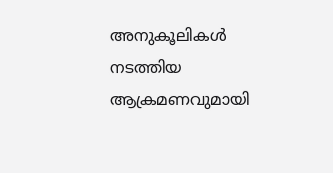അനുകൂലികൾ നടത്തിയ ആക്രമണവുമായി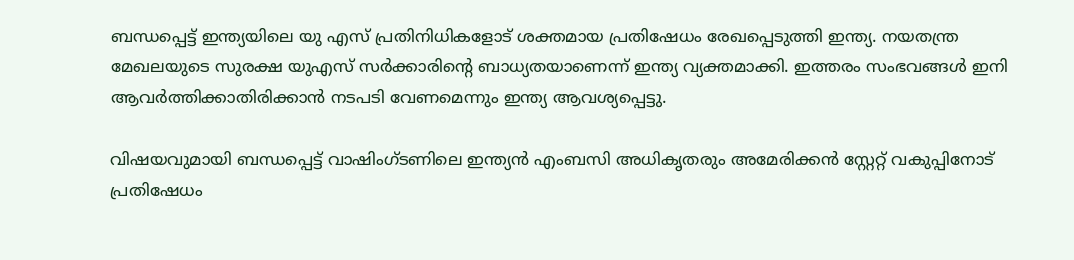ബന്ധപ്പെട്ട് ഇന്ത്യയിലെ യു എസ് പ്രതിനിധികളോട് ശക്തമായ പ്രതിഷേധം രേഖപ്പെടുത്തി ഇന്ത്യ. നയതന്ത്ര മേഖലയുടെ സുരക്ഷ യുഎസ് സർക്കാരിന്റെ ബാധ്യതയാണെന്ന് ഇന്ത്യ വ്യക്തമാക്കി. ഇത്തരം സംഭവങ്ങൾ ഇനി ആവർത്തിക്കാതിരിക്കാൻ നടപടി വേണമെന്നും ഇന്ത്യ ആവശ്യപ്പെട്ടു.

വിഷയവുമായി ബന്ധപ്പെട്ട് വാഷിംഗ്ടണിലെ ഇന്ത്യൻ എംബസി അധികൃതരും അമേരിക്കൻ സ്റ്റേറ്റ് വകുപ്പിനോട് പ്രതിഷേധം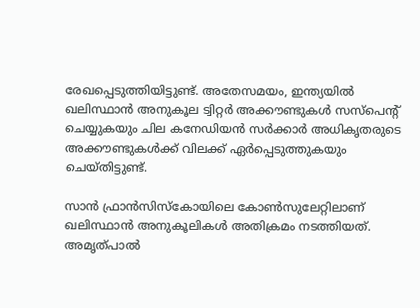രേഖപ്പെടുത്തിയിട്ടുണ്ട്. അതേസമയം, ഇന്ത്യയിൽ ഖലിസ്ഥാൻ അനുകൂല ട്വിറ്റർ അക്കൗണ്ടുകൾ സസ്‌പെന്റ് ചെയ്യുകയും ചില കനേഡിയൻ സർക്കാർ അധികൃതരുടെ അക്കൗണ്ടുകൾക്ക് വിലക്ക് ഏർപ്പെടുത്തുകയും ചെയ്തിട്ടുണ്ട്.

സാൻ ഫ്രാൻസിസ്‌കോയിലെ കോൺസുലേറ്റിലാണ് ഖലിസ്ഥാൻ അനുകൂലികൾ അതിക്രമം നടത്തിയത്. അമൃത്പാൽ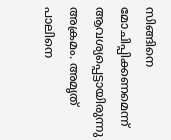സിങ്ങിനെ മോചിപ്പിക്കണമെന്ന് ആവശ്യപ്പെട്ടായിരുന്നു അക്രമം. അമൃത് പാലിനെ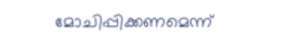മോചിപ്പിക്കണമെന്ന്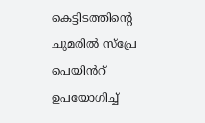കെട്ടിടത്തിന്റെ ചുമരിൽ സ്‌പ്രേ പെയിൻറ് ഉപയോഗിച്ച്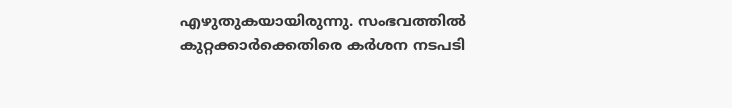എഴുതുകയായിരുന്നു. സംഭവത്തിൽ കുറ്റക്കാർക്കെതിരെ കർശന നടപടി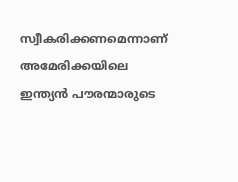സ്വീകരിക്കണമെന്നാണ് അമേരിക്കയിലെ ഇന്ത്യൻ പൗരന്മാരുടെ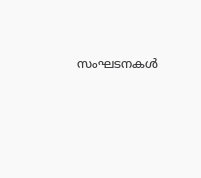സംഘടനകൾ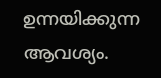ഉന്നയിക്കുന്ന ആവശ്യം.